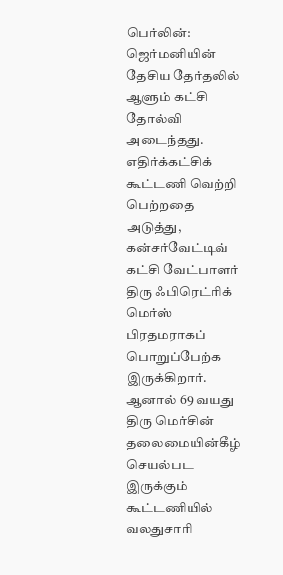பெர்லின்: ஜெர்மனியின் தேசிய தேர்தலில் ஆளும் கட்சி தோல்வி அடைந்தது.
எதிர்க்கட்சிக் கூட்டணி வெற்றி பெற்றதை அடுத்து, கன்சர்வேட்டிவ் கட்சி வேட்பாளர் திரு ஃபிரெட்ரிக் மெர்ஸ் பிரதமராகப் பொறுப்பேற்க இருக்கிறார்.
ஆனால் 69 வயது திரு மெர்சின் தலைமையின்கீழ் செயல்பட இருக்கும் கூட்டணியில் வலதுசாரி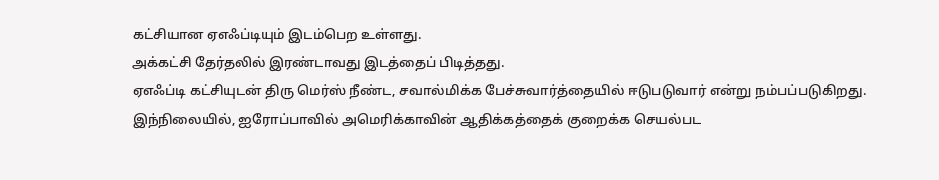கட்சியான ஏஎஃப்டியும் இடம்பெற உள்ளது.
அக்கட்சி தேர்தலில் இரண்டாவது இடத்தைப் பிடித்தது.
ஏஎஃப்டி கட்சியுடன் திரு மெர்ஸ் நீண்ட, சவால்மிக்க பேச்சுவார்த்தையில் ஈடுபடுவார் என்று நம்பப்படுகிறது.
இந்நிலையில், ஐரோப்பாவில் அமெரிக்காவின் ஆதிக்கத்தைக் குறைக்க செயல்பட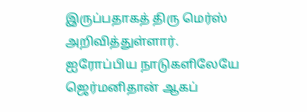இருப்பதாகத் திரு மெர்ஸ் அறிவித்துள்ளார்.
ஐரோப்பிய நாடுகளிலேயே ஜெர்மனிதான் ஆகப்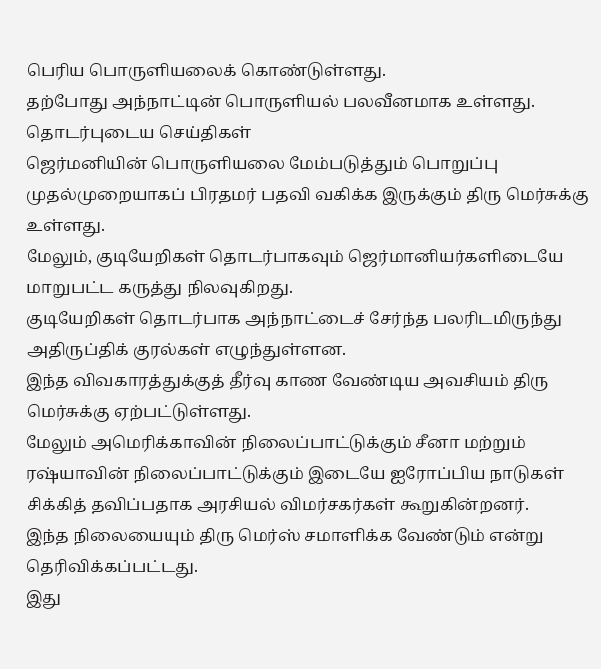பெரிய பொருளியலைக் கொண்டுள்ளது.
தற்போது அந்நாட்டின் பொருளியல் பலவீனமாக உள்ளது.
தொடர்புடைய செய்திகள்
ஜெர்மனியின் பொருளியலை மேம்படுத்தும் பொறுப்பு முதல்முறையாகப் பிரதமர் பதவி வகிக்க இருக்கும் திரு மெர்சுக்கு உள்ளது.
மேலும், குடியேறிகள் தொடர்பாகவும் ஜெர்மானியர்களிடையே மாறுபட்ட கருத்து நிலவுகிறது.
குடியேறிகள் தொடர்பாக அந்நாட்டைச் சேர்ந்த பலரிடமிருந்து அதிருப்திக் குரல்கள் எழுந்துள்ளன.
இந்த விவகாரத்துக்குத் தீர்வு காண வேண்டிய அவசியம் திரு மெர்சுக்கு ஏற்பட்டுள்ளது.
மேலும் அமெரிக்காவின் நிலைப்பாட்டுக்கும் சீனா மற்றும் ரஷ்யாவின் நிலைப்பாட்டுக்கும் இடையே ஐரோப்பிய நாடுகள் சிக்கித் தவிப்பதாக அரசியல் விமர்சகர்கள் கூறுகின்றனர்.
இந்த நிலையையும் திரு மெர்ஸ் சமாளிக்க வேண்டும் என்று தெரிவிக்கப்பட்டது.
இது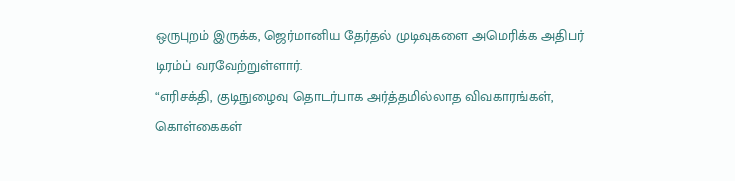ஒருபுறம் இருக்க, ஜெர்மானிய தேர்தல் முடிவுகளை அமெரிக்க அதிபர் டிரம்ப் வரவேற்றுள்ளார்.
“எரிசக்தி, குடிநுழைவு தொடர்பாக அர்த்தமில்லாத விவகாரங்கள், கொள்கைகள்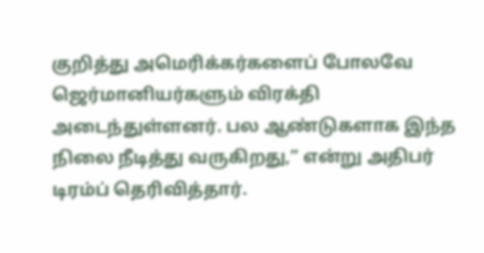குறித்து அமெரிக்கர்களைப் போலவே ஜெர்மானியர்களும் விரக்தி அடைந்துள்ளனர். பல ஆண்டுகளாக இந்த நிலை நீடித்து வருகிறது,” என்று அதிபர் டிரம்ப் தெரிவித்தார்.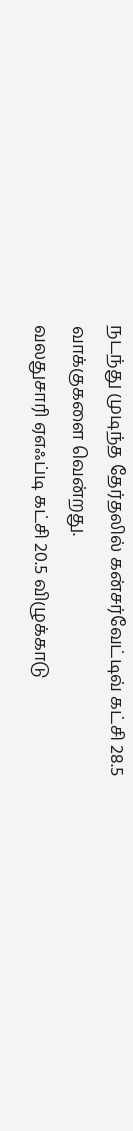நடந்து முடிந்த தேர்தலில் கன்சர்வேட்டிவ் கட்சி 28.5 வாக்குகளை வென்றது.
வலதுசாரி ஏஎஃப்டி கட்சி 20.5 விழுக்காடு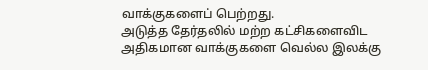வாக்குகளைப் பெற்றது.
அடுத்த தேர்தலில் மற்ற கட்சிகளைவிட அதிகமான வாக்குகளை வெல்ல இலக்கு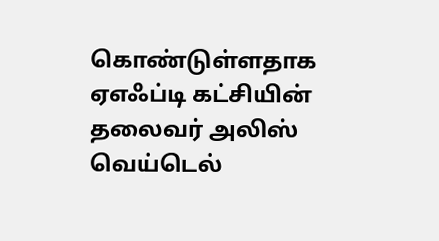கொண்டுள்ளதாக ஏஎஃப்டி கட்சியின் தலைவர் அலிஸ் வெய்டெல்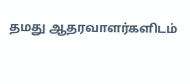தமது ஆதரவாளர்களிடம்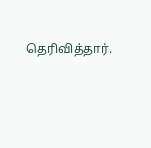தெரிவித்தார்.